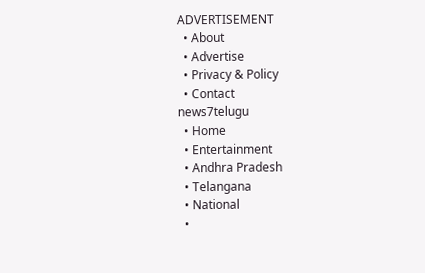ADVERTISEMENT
  • About
  • Advertise
  • Privacy & Policy
  • Contact
news7telugu
  • Home
  • Entertainment
  • Andhra Pradesh
  • Telangana
  • National
  •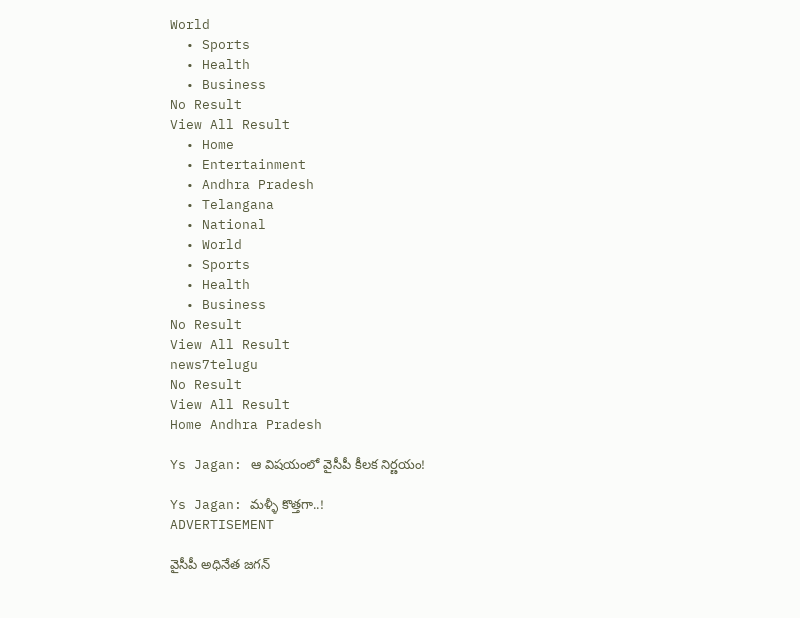World
  • Sports
  • Health
  • Business
No Result
View All Result
  • Home
  • Entertainment
  • Andhra Pradesh
  • Telangana
  • National
  • World
  • Sports
  • Health
  • Business
No Result
View All Result
news7telugu
No Result
View All Result
Home Andhra Pradesh

Ys Jagan: ఆ విషయంలో వైసీపీ కీలక నిర్ణయం!

Ys Jagan: మళ్ళీ కొత్తగా..!
ADVERTISEMENT

వైసీపీ అధినేత జగన్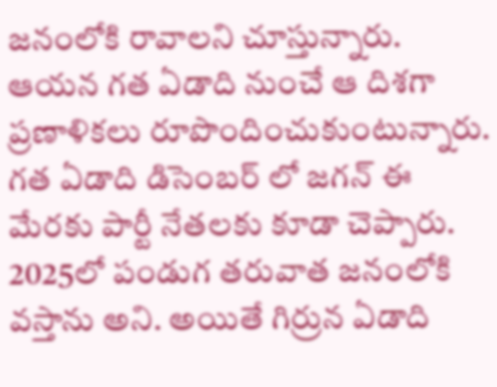జనంలోకి రావాలని చూస్తున్నారు. ఆయన గత ఏడాది నుంచే ఆ దిశగా ప్రణాళికలు రూపొందించుకుంటున్నారు. గత ఏడాది డిసెంబర్ లో జగన్ ఈ మేరకు పార్టీ నేతలకు కూడా చెప్పారు. 2025లో పండుగ తరువాత జనంలోకి వస్తాను అని. అయితే గిర్రున ఏడాది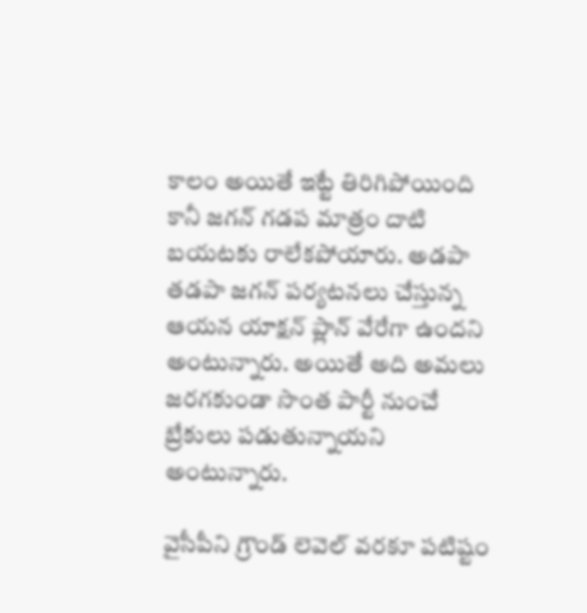కాలం అయితే ఇట్టే తిరిగిపోయింది కానీ జగన్ గడప మాత్రం దాటి బయటకు రాలేకపోయారు. అడపా తడపా జగన్ పర్యటనలు చేస్తున్న ఆయన యాక్షన్ ప్లాన్ వేరేగా ఉందని అంటున్నారు. అయితే అది అమలు జరగకుండా సొంత పార్టీ నుంచే బ్రేకులు పడుతున్నాయని అంటున్నారు.

వైసీపీని గ్రౌండ్ లెవెల్ వరకూ పటిష్టం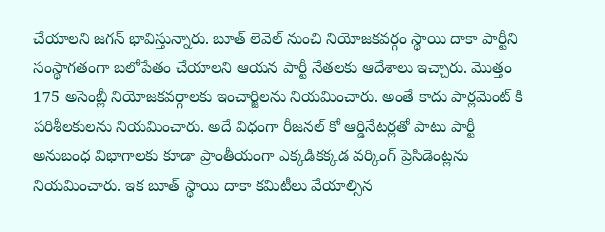చేయాలని జగన్ భావిస్తున్నారు. బూత్ లెవెల్ నుంచి నియోజకవర్గం స్థాయి దాకా పార్టీని సంస్థాగతంగా బలోపేతం చేయాలని ఆయన పార్టీ నేతలకు ఆదేశాలు ఇచ్చారు. మొత్తం 175 అసెంబ్లీ నియోజకవర్గాలకు ఇంచార్జిలను నియమించారు. అంతే కాదు పార్లమెంట్ కి పరిశీలకులను నియమించారు. అదే విధంగా రీజనల్ కో ఆర్డినేటర్లతో పాటు పార్టీ అనుబంధ విభాగాలకు కూడా ప్రాంతీయంగా ఎక్కడికక్కడ వర్కింగ్ ప్రెసిడెంట్లను నియమించారు. ఇక బూత్ స్థాయి దాకా కమిటీలు వేయాల్సిన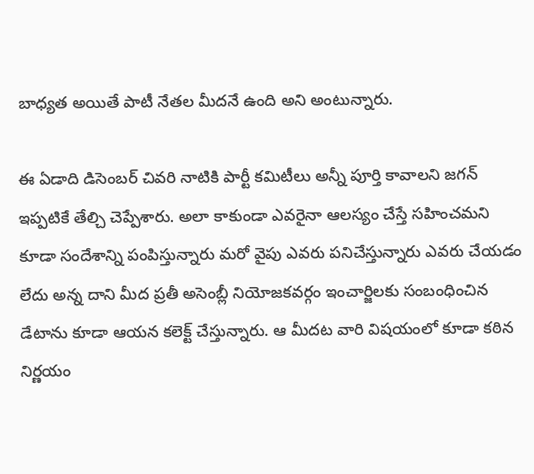బాధ్యత అయితే పాటీ నేతల మీదనే ఉంది అని అంటున్నారు.

ఈ ఏడాది డిసెంబర్ చివరి నాటికి పార్టీ కమిటీలు అన్నీ పూర్తి కావాలని జగన్ ఇప్పటికే తేల్చి చెప్పేశారు. అలా కాకుండా ఎవరైనా ఆలస్యం చేస్తే సహించమని కూడా సందేశాన్ని పంపిస్తున్నారు మరో వైపు ఎవరు పనిచేస్తున్నారు ఎవరు చేయడం లేదు అన్న దాని మీద ప్రతీ అసెంబ్లీ నియోజకవర్గం ఇంచార్జిలకు సంబంధించిన డేటాను కూడా ఆయన కలెక్ట్ చేస్తున్నారు. ఆ మీదట వారి విషయంలో కూడా కఠిన నిర్ణయం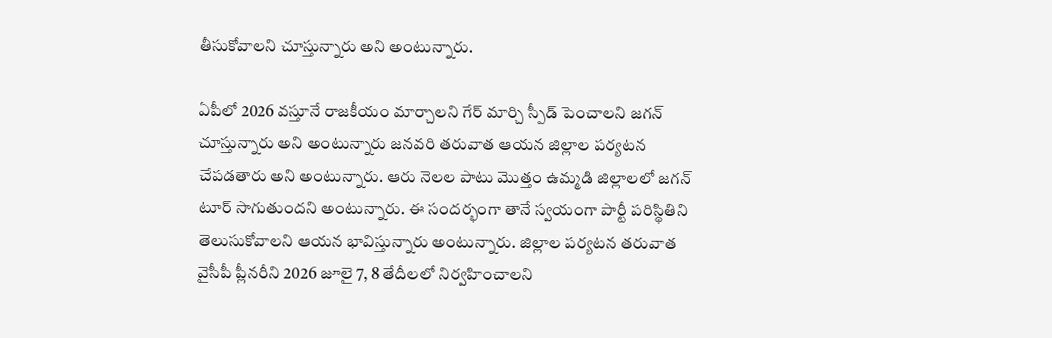తీసుకోవాలని చూస్తున్నారు అని అంటున్నారు.

ఏపీలో 2026 వస్తూనే రాజకీయం మార్చాలని గేర్ మార్చి స్పీడ్ పెంచాలని జగన్ చూస్తున్నారు అని అంటున్నారు జనవరి తరువాత ఆయన జిల్లాల పర్యటన చేపడతారు అని అంటున్నారు. ఆరు నెలల పాటు మొత్తం ఉమ్మడి జిల్లాలలో జగన్ టూర్ సాగుతుందని అంటున్నారు. ఈ సందర్భంగా తానే స్వయంగా పార్టీ పరిస్థితిని తెలుసుకోవాలని ఆయన భావిస్తున్నారు అంటున్నారు. జిల్లాల పర్యటన తరువాత వైసీపీ ప్లీనరీని 2026 జూలై 7, 8 తేదీలలో నిర్వహించాలని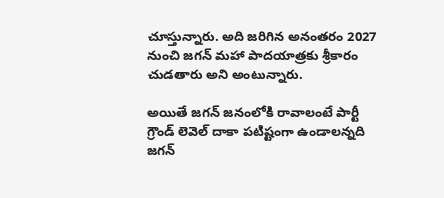చూస్తున్నారు. అది జరిగిన అనంతరం 2027 నుంచి జగన్ మహా పాదయాత్రకు శ్రీకారం చుడతారు అని అంటున్నారు.

అయితే జగన్ జనంలోకి రావాలంటే పార్టీ గ్రౌండ్ లెవెల్ దాకా పటిష్టంగా ఉండాలన్నది జగన్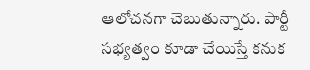ఆలోచనగా చెబుతున్నారు. పార్టీ సభ్యత్వం కూడా చేయిస్తే కనుక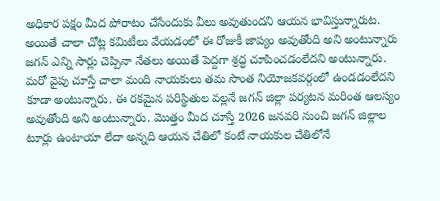అధికార పక్షం మీద పోరాటం చేసేందుకు వీలు అవుతుందని ఆయన భావిస్తున్నారుట. అయితే చాలా చోట్ల కమిటీలు వేయడంలో ఈ రోజుకీ జాప్యం అవుతోంది అని అంటున్నారు జగన్ ఎన్ని సార్లు చెప్పినా నేతలు అయితే పెద్దగా శ్రద్ధ చూపించడంలేదని అంటున్నారు. మరో వైపు చూస్తే చాలా మంది నాయకులు తమ సొంత నియోజకవర్గంలో ఉండడంలేదని కూడా అంటున్నారు. ఈ రకమైన పరిస్థితుల వల్లనే జగన్ జిల్లా పర్యటన మరింత ఆలస్యం అవుతోంది అని అంటున్నారు. మొత్తం మీద చూస్తే 2026 జనవరి నుంచి జగన్ జిల్లాల టూర్లు ఉంటాయా లేదా అన్నది ఆయన చేతిలో కంటే నాయకుల చేతిలోనే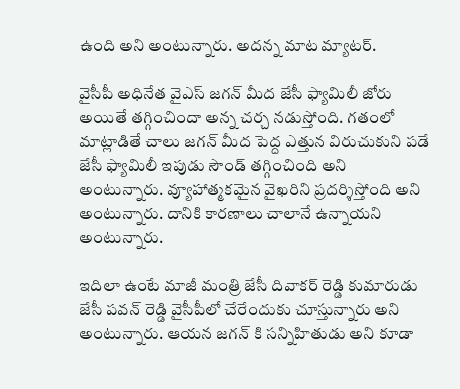ఉంది అని అంటున్నారు. అదన్న మాట మ్యాటర్.

వైసీపీ అధినేత వైఎస్ జగన్ మీద జేసీ ఫ్యామిలీ జోరు అయితే తగ్గించిందా అన్న చర్చ నడుస్తోంది. గతంలో మాట్లాడితే చాలు జగన్ మీద పెద్ద ఎత్తున విరుచుకుని పడే జేసీ ఫ్యామిలీ ఇపుడు సౌండ్ తగ్గించింది అని అంటున్నారు. వ్యూహాత్మకమైన వైఖరిని ప్రదర్శిస్తోంది అని అంటున్నారు. దానికి కారణాలు చాలానే ఉన్నాయని అంటున్నారు.

ఇదిలా ఉంటే మాజీ మంత్రి జేసీ దివాకర్ రెడ్డి కుమారుడు జేసీ పవన్ రెడ్డి వైసీపీలో చేరేందుకు చూస్తున్నారు అని అంటున్నారు. ఆయన జగన్ కి సన్నిహితుడు అని కూడా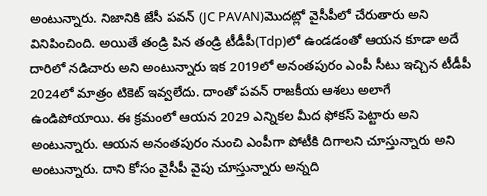అంటున్నారు. నిజానికి జేసీ పవన్ (JC PAVAN)మొదట్లో వైసీపీలో చేరుతారు అని వినిపించింది. అయితే తండ్రి పిన తండ్రి టీడీపీ(Tdp)లో ఉండడంతో ఆయన కూడా అదే దారిలో నడిచారు అని అంటున్నారు ఇక 2019లో అనంతపురం ఎంపీ సీటు ఇచ్చిన టీడీపీ 2024లో మాత్రం టికెట్ ఇవ్వలేదు. దాంతో పవన్ రాజకీయ ఆశలు అలాగే ఉండిపోయాయి. ఈ క్రమంలో ఆయన 2029 ఎన్నికల మీద ఫోకస్ పెట్టారు అని అంటున్నారు. ఆయన అనంతపురం నుంచి ఎంపీగా పోటీకి దిగాలని చూస్తున్నారు అని అంటున్నారు. దాని కోసం వైసీపీ వైపు చూస్తున్నారు అన్నది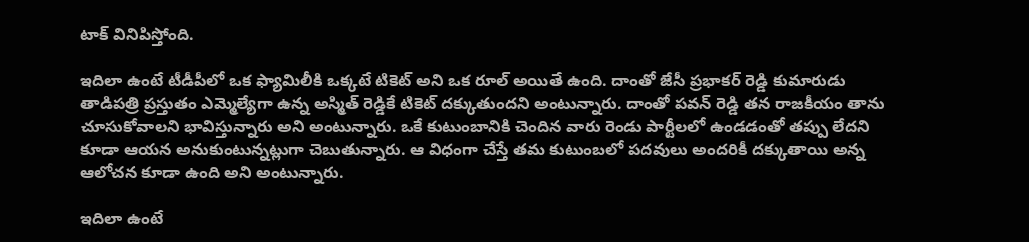టాక్ వినిపిస్తోంది.

ఇదిలా ఉంటే టీడీపీలో ఒక ఫ్యామిలీకి ఒక్కటే టికెట్ అని ఒక రూల్ అయితే ఉంది. దాంతో జేసీ ప్రభాకర్ రెడ్డి కుమారుడు తాడిపత్రి ప్రస్తుతం ఎమ్మెల్యేగా ఉన్న అస్మిత్ రెడ్డికే టికెట్ దక్కుతుందని అంటున్నారు. దాంతో పవన్ రెడ్డి తన రాజకీయం తాను చూసుకోవాలని భావిస్తున్నారు అని అంటున్నారు. ఒకే కుటుంబానికి చెందిన వారు రెండు పార్టీలలో ఉండడంతో తప్పు లేదని కూడా ఆయన అనుకుంటున్నట్లుగా చెబుతున్నారు. ఆ విధంగా చేస్తే తమ కుటుంబలో పదవులు అందరికీ దక్కుతాయి అన్న ఆలోచన కూడా ఉంది అని అంటున్నారు.

ఇదిలా ఉంటే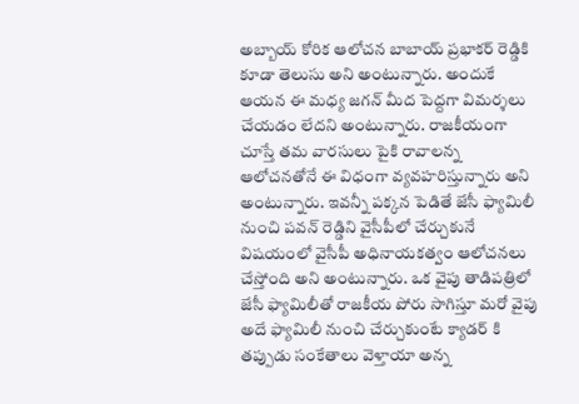అబ్బాయ్ కోరిక ఆలోచన బాబాయ్ ప్రభాకర్ రెడ్డికి కూడా తెలుసు అని అంటున్నారు. అందుకే ఆయన ఈ మధ్య జగన్ మీద పెద్దగా విమర్శలు చేయడం లేదని అంటున్నారు. రాజకీయంగా చూస్తే తమ వారసులు పైకి రావాలన్న ఆలోచనతోనే ఈ విధంగా వ్యవహరిస్తున్నారు అని అంటున్నారు. ఇవన్నీ పక్కన పెడితే జేసీ ఫ్యామిలీ నుంచి పవన్ రెడ్డిని వైసీపీలో చేర్చుకునే విషయంలో వైసీపీ అధినాయకత్వం ఆలోచనలు చేస్తోంది అని అంటున్నారు. ఒక వైపు తాడిపత్రిలో జేసీ ఫ్యామిలీతో రాజకీయ పోరు సాగిస్తూ మరో వైపు అదే ఫ్యామిలీ నుంచి చేర్చుకుంటే క్యాడర్ కి తప్పుడు సంకేతాలు వెళ్తాయా అన్న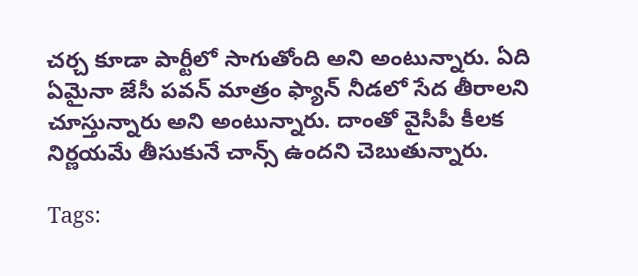చర్చ కూడా పార్టీలో సాగుతోంది అని అంటున్నారు. ఏది ఏమైనా జేసీ పవన్ మాత్రం ఫ్యాన్ నీడలో సేద తీరాలని చూస్తున్నారు అని అంటున్నారు. దాంతో వైసీపీ కీలక నిర్ణయమే తీసుకునే చాన్స్ ఉందని చెబుతున్నారు.

Tags: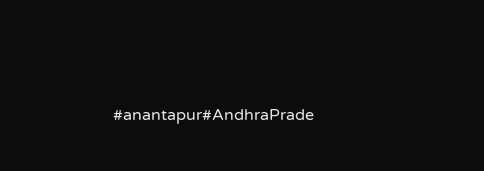#anantapur#AndhraPrade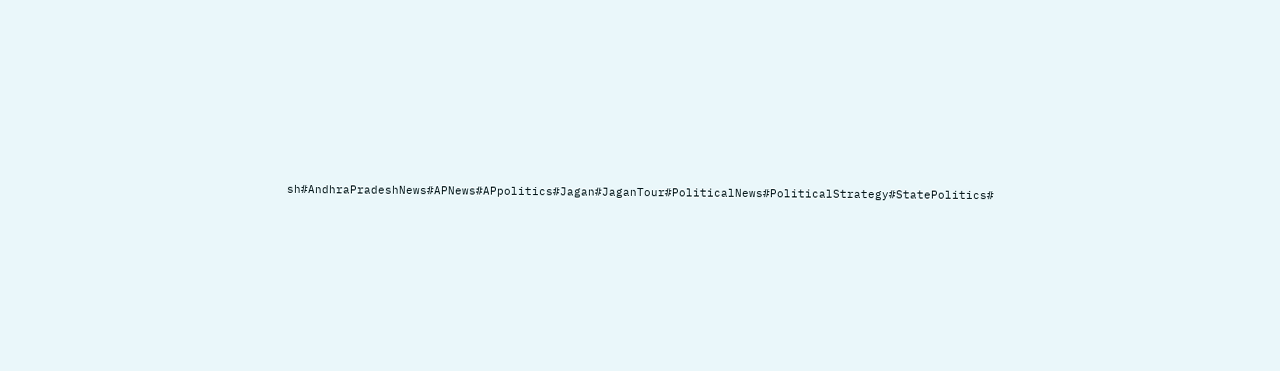sh#AndhraPradeshNews#APNews#APpolitics#Jagan#JaganTour#PoliticalNews#PoliticalStrategy#StatePolitics#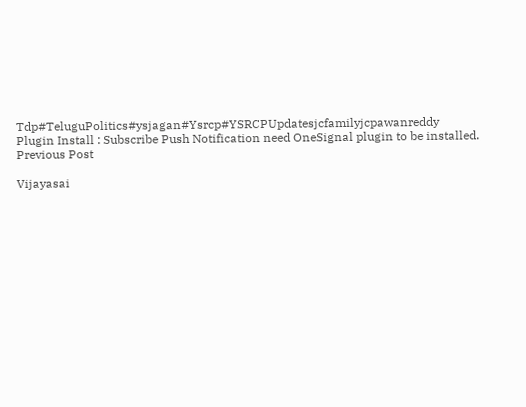Tdp#TeluguPolitics#ysjagan#Ysrcp#YSRCPUpdatesjcfamilyjcpawanreddy
Plugin Install : Subscribe Push Notification need OneSignal plugin to be installed.
Previous Post

Vijayasai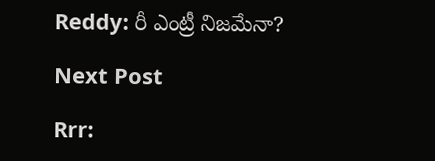Reddy: రీ ఎంట్రీ నిజమేనా?

Next Post

Rrr: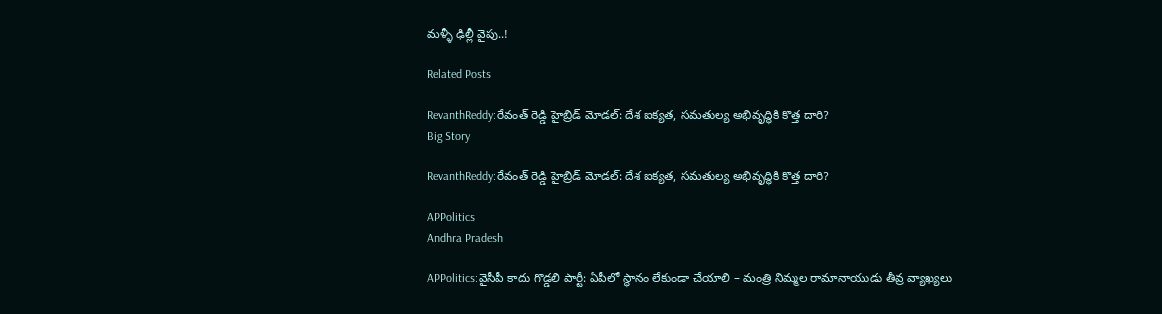మళ్ళీ ఢిల్లీ వైపు..!

Related Posts

RevanthReddy:రేవంత్ రెడ్డి హైబ్రిడ్ మోడల్: దేశ ఐక్యత, సమతుల్య అభివృద్ధికి కొత్త దారి?
Big Story

RevanthReddy:రేవంత్ రెడ్డి హైబ్రిడ్ మోడల్: దేశ ఐక్యత, సమతుల్య అభివృద్ధికి కొత్త దారి?

APPolitics
Andhra Pradesh

APPolitics:వైసీపీ కాదు గొడ్డలి పార్టీ: ఏపీలో స్థానం లేకుండా చేయాలి – మంత్రి నిమ్మల రామానాయుడు తీవ్ర వ్యాఖ్యలు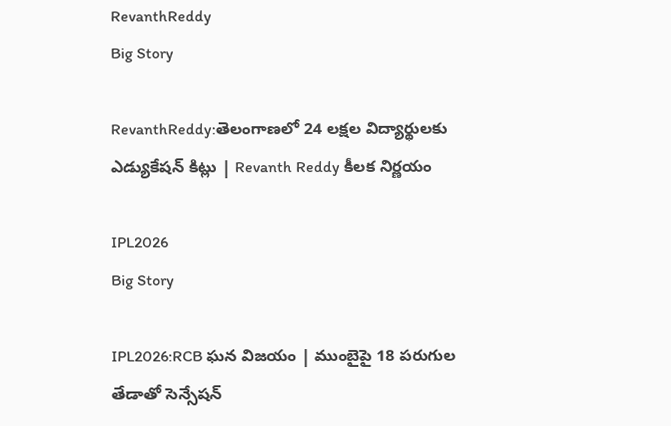RevanthReddy
Big Story

RevanthReddy:తెలంగాణలో 24 లక్షల విద్యార్థులకు ఎడ్యుకేషన్ కిట్లు | Revanth Reddy కీలక నిర్ణయం

IPL2026
Big Story

IPL2026:RCB ఘన విజయం | ముంబైపై 18 పరుగుల తేడాతో సెన్సేషన్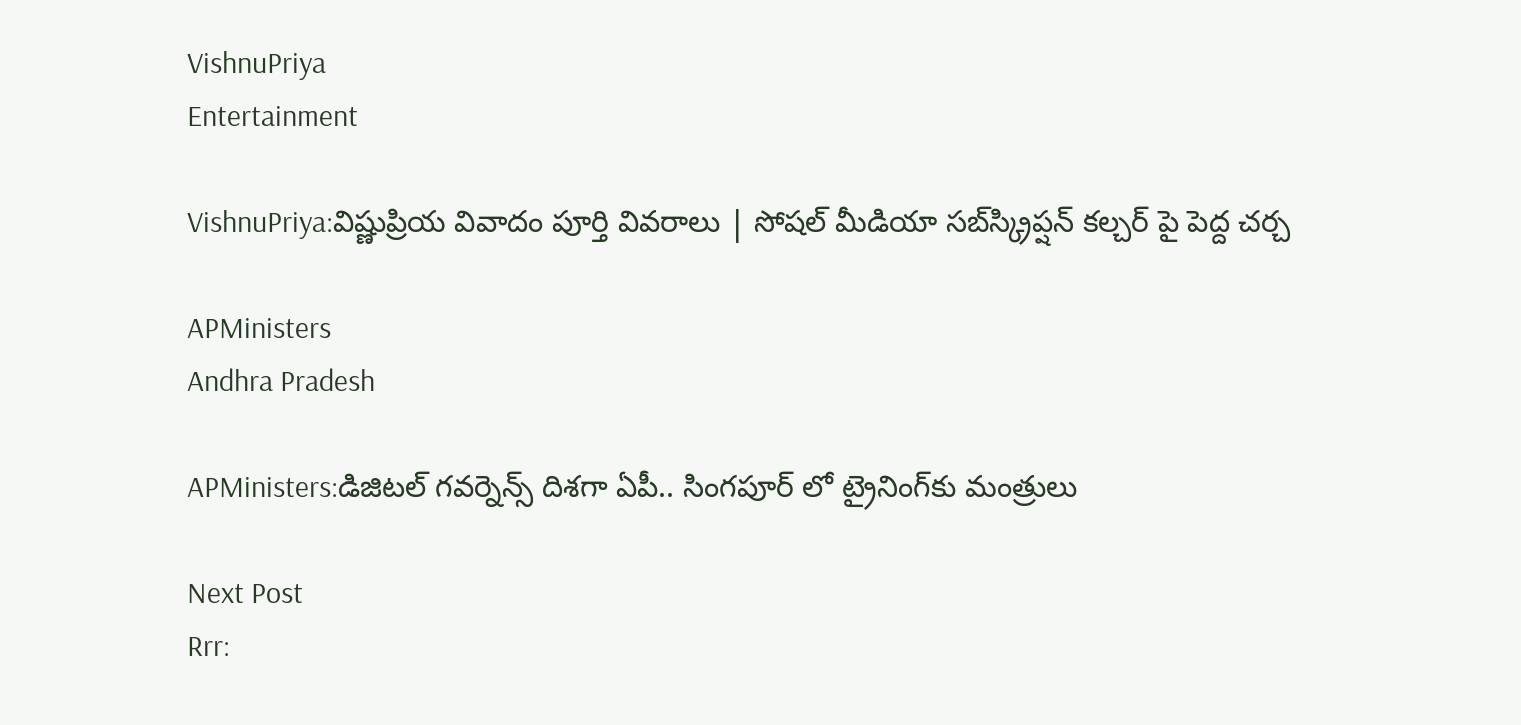VishnuPriya
Entertainment

VishnuPriya:విష్ణుప్రియ వివాదం పూర్తి వివరాలు | సోషల్ మీడియా సబ్‌స్క్రిప్షన్ కల్చర్ పై పెద్ద చర్చ

APMinisters
Andhra Pradesh

APMinisters:డిజిటల్ గవర్నెన్స్ దిశగా ఏపీ.. సింగపూర్ లో ట్రైనింగ్‌కు మంత్రులు

Next Post
Rrr: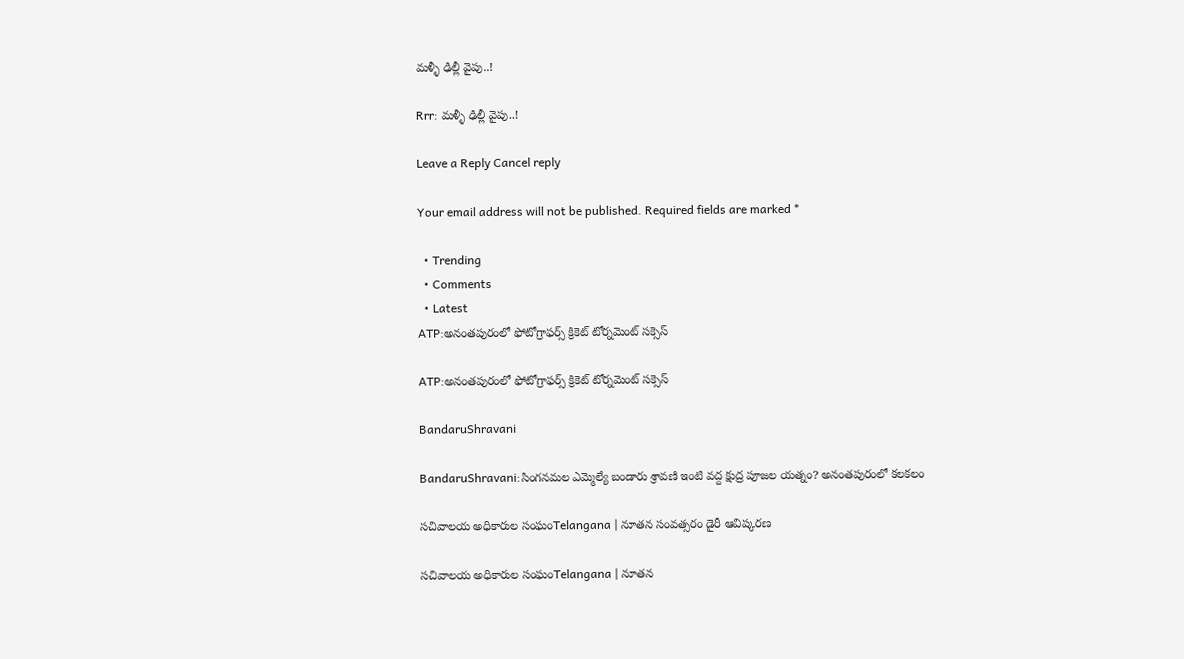మళ్ళీ ఢిల్లీ వైపు..!

Rrr: మళ్ళీ ఢిల్లీ వైపు..!

Leave a Reply Cancel reply

Your email address will not be published. Required fields are marked *

  • Trending
  • Comments
  • Latest
ATP:అనంతపురంలో ఫోటోగ్రాఫర్స్ క్రికెట్ టోర్నమెంట్ సక్సెస్

ATP:అనంతపురంలో ఫోటోగ్రాఫర్స్ క్రికెట్ టోర్నమెంట్ సక్సెస్

BandaruShravani

BandaruShravani:సింగనమల ఎమ్మెల్యే బండారు శ్రావణి ఇంటి వద్ద క్షుద్ర పూజల యత్నం? అనంతపురంలో కలకలం

సచివాలయ అధికారుల సంఘంTelangana | నూతన సంవత్సరం డైరీ ఆవిష్కరణ

సచివాలయ అధికారుల సంఘంTelangana | నూతన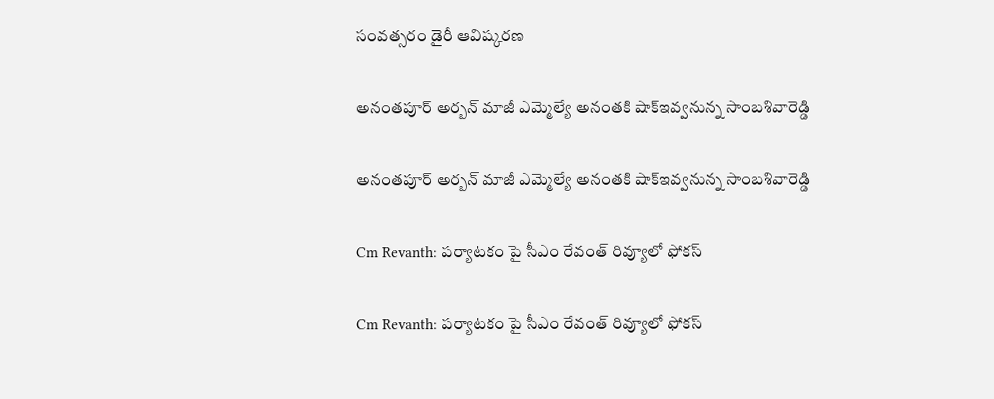సంవత్సరం డైరీ ఆవిష్కరణ

అనంతపూర్ అర్బన్ మాజీ ఎమ్మెల్యే అనంతకి షాక్ఇవ్వనున్న సాంబశివారెడ్డి

అనంతపూర్ అర్బన్ మాజీ ఎమ్మెల్యే అనంతకి షాక్ఇవ్వనున్న సాంబశివారెడ్డి

Cm Revanth: పర్యాటకం పై సీఎం రేవంత్ రివ్యూలో ఫోకస్

Cm Revanth: పర్యాటకం పై సీఎం రేవంత్ రివ్యూలో ఫోకస్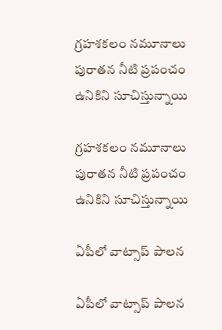గ్రహశకలం నమూనాలు పురాతన నీటి ప్రపంచం ఉనికిని సూచిస్తున్నాయి

గ్రహశకలం నమూనాలు పురాతన నీటి ప్రపంచం ఉనికిని సూచిస్తున్నాయి

ఏపీలో వాట్సాప్ పాలన

ఏపీలో వాట్సాప్ పాలన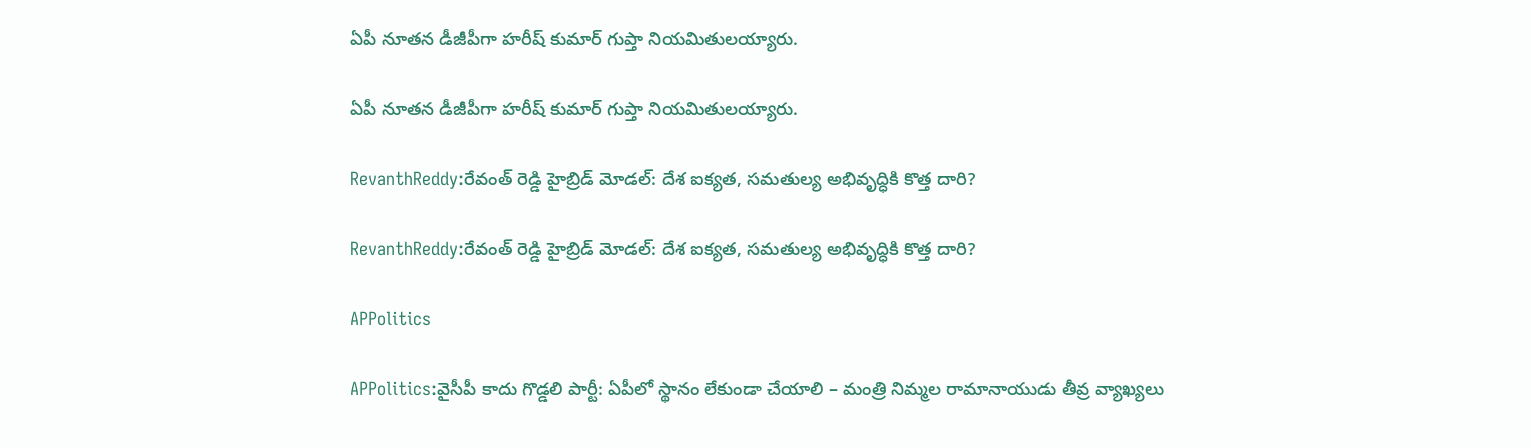ఏపీ నూతన డీజీపీగా హరీష్‌ కుమార్‌ గుప్తా నియమితులయ్యారు.

ఏపీ నూతన డీజీపీగా హరీష్‌ కుమార్‌ గుప్తా నియమితులయ్యారు.

RevanthReddy:రేవంత్ రెడ్డి హైబ్రిడ్ మోడల్: దేశ ఐక్యత, సమతుల్య అభివృద్ధికి కొత్త దారి?

RevanthReddy:రేవంత్ రెడ్డి హైబ్రిడ్ మోడల్: దేశ ఐక్యత, సమతుల్య అభివృద్ధికి కొత్త దారి?

APPolitics

APPolitics:వైసీపీ కాదు గొడ్డలి పార్టీ: ఏపీలో స్థానం లేకుండా చేయాలి – మంత్రి నిమ్మల రామానాయుడు తీవ్ర వ్యాఖ్యలు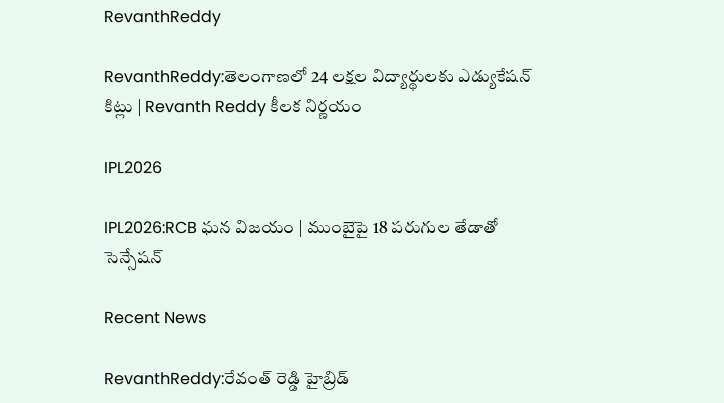RevanthReddy

RevanthReddy:తెలంగాణలో 24 లక్షల విద్యార్థులకు ఎడ్యుకేషన్ కిట్లు | Revanth Reddy కీలక నిర్ణయం

IPL2026

IPL2026:RCB ఘన విజయం | ముంబైపై 18 పరుగుల తేడాతో సెన్సేషన్

Recent News

RevanthReddy:రేవంత్ రెడ్డి హైబ్రిడ్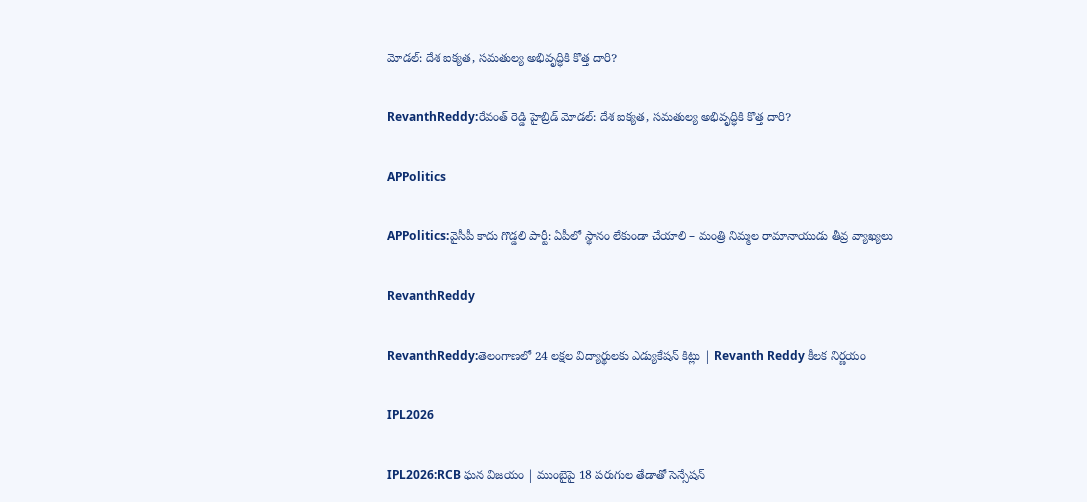మోడల్: దేశ ఐక్యత, సమతుల్య అభివృద్ధికి కొత్త దారి?

RevanthReddy:రేవంత్ రెడ్డి హైబ్రిడ్ మోడల్: దేశ ఐక్యత, సమతుల్య అభివృద్ధికి కొత్త దారి?

APPolitics

APPolitics:వైసీపీ కాదు గొడ్డలి పార్టీ: ఏపీలో స్థానం లేకుండా చేయాలి – మంత్రి నిమ్మల రామానాయుడు తీవ్ర వ్యాఖ్యలు

RevanthReddy

RevanthReddy:తెలంగాణలో 24 లక్షల విద్యార్థులకు ఎడ్యుకేషన్ కిట్లు | Revanth Reddy కీలక నిర్ణయం

IPL2026

IPL2026:RCB ఘన విజయం | ముంబైపై 18 పరుగుల తేడాతో సెన్సేషన్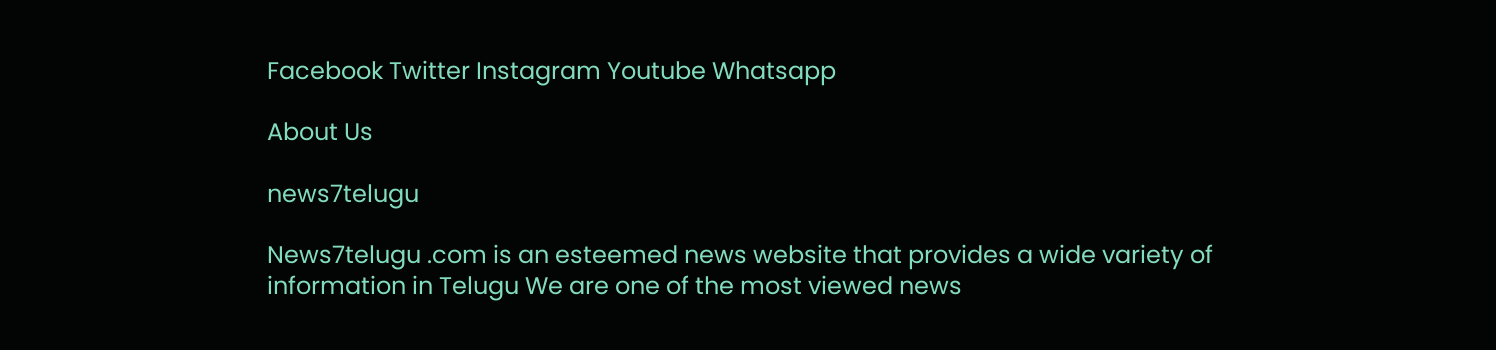Facebook Twitter Instagram Youtube Whatsapp

About Us

news7telugu

News7telugu .com is an esteemed news website that provides a wide variety of information in Telugu We are one of the most viewed news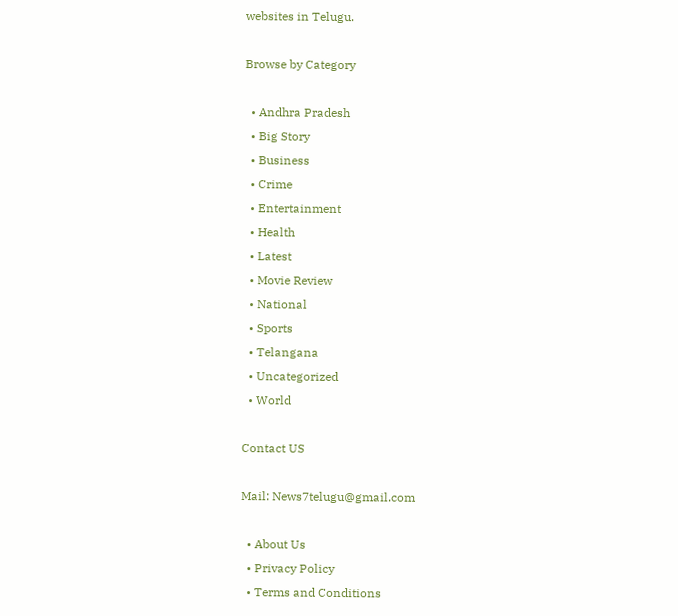websites in Telugu.

Browse by Category

  • Andhra Pradesh
  • Big Story
  • Business
  • Crime
  • Entertainment
  • Health
  • Latest
  • Movie Review
  • National
  • Sports
  • Telangana
  • Uncategorized
  • World

Contact US

Mail: News7telugu@gmail.com

  • About Us
  • Privacy Policy
  • Terms and Conditions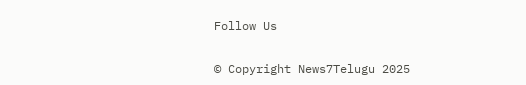Follow Us

© Copyright News7Telugu 2025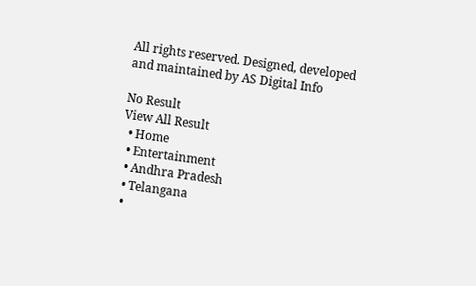All rights reserved. Designed, developed and maintained by AS Digital Info

No Result
View All Result
  • Home
  • Entertainment
  • Andhra Pradesh
  • Telangana
  •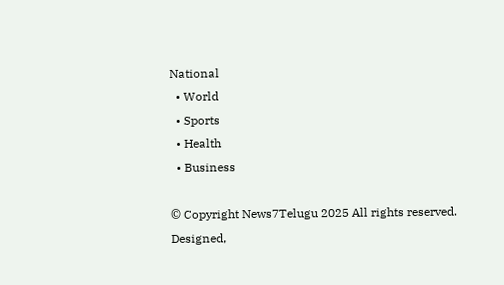National
  • World
  • Sports
  • Health
  • Business

© Copyright News7Telugu 2025 All rights reserved. Designed,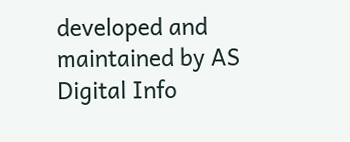developed and maintained by AS Digital Info